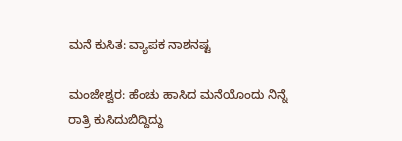ಮನೆ ಕುಸಿತ: ವ್ಯಾಪಕ ನಾಶನಷ್ಟ

ಮಂಜೇಶ್ವರ: ಹೆಂಚು ಹಾಸಿದ ಮನೆಯೊಂದು ನಿನ್ನೆ  ರಾತ್ರಿ ಕುಸಿದುಬಿದ್ದಿದ್ದು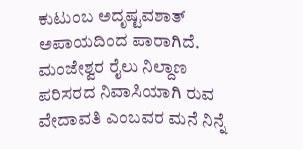ಕುಟುಂಬ ಅದೃಷ್ಟವಶಾತ್ ಅಪಾಯದಿಂದ ಪಾರಾಗಿದೆ. ಮಂಜೇಶ್ವರ ರೈಲು ನಿಲ್ದಾಣ ಪರಿಸರದ ನಿವಾಸಿಯಾಗಿ ರುವ ವೇದಾವತಿ ಎಂಬವರ ಮನೆ ನಿನ್ನೆ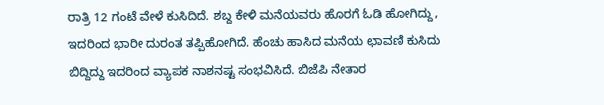ರಾತ್ರಿ 12 ಗಂಟೆ ವೇಳೆ ಕುಸಿದಿದೆ. ಶಬ್ದ ಕೇಳಿ ಮನೆಯವರು ಹೊರಗೆ ಓಡಿ ಹೋಗಿದ್ದು, ಇದರಿಂದ ಭಾರೀ ದುರಂತ ತಪ್ಪಿಹೋಗಿದೆ. ಹೆಂಚು ಹಾಸಿದ ಮನೆಯ ಛಾವಣಿ ಕುಸಿದು ಬಿದ್ದಿದ್ದು ಇದರಿಂದ ವ್ಯಾಪಕ ನಾಶನಷ್ಟ ಸಂಭವಿಸಿದೆ. ಬಿಜೆಪಿ ನೇತಾರ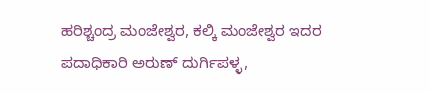ಹರಿಶ್ಚಂದ್ರ ಮಂಜೇಶ್ವರ, ಕಲ್ಕಿ ಮಂಜೇಶ್ವರ ಇದರ  ಪದಾಧಿಕಾರಿ ಅರುಣ್ ದುರ್ಗಿಪಳ್ಳ,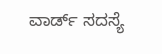ವಾರ್ಡ್ ಸದಸ್ಯೆ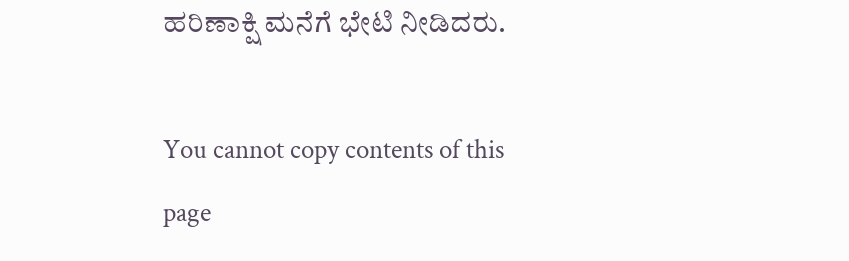ಹರಿಣಾಕ್ಷಿ ಮನೆಗೆ ಭೇಟಿ ನೀಡಿದರು.

You cannot copy contents of this page